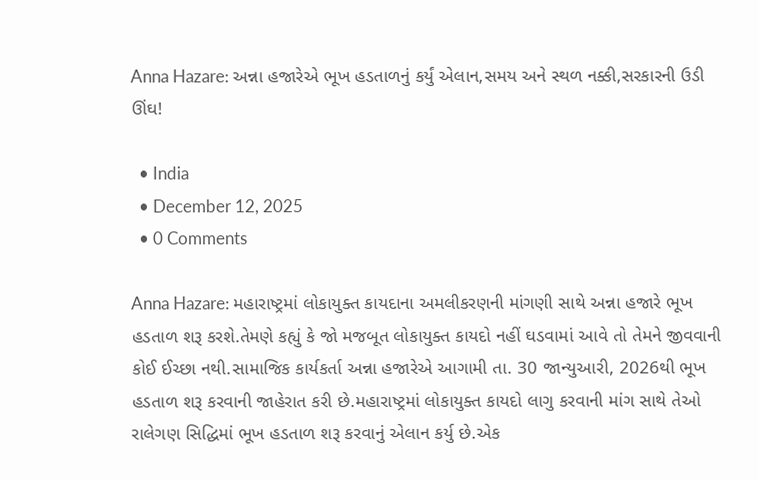Anna Hazare: અન્ના હજારેએ ભૂખ હડતાળનું કર્યું એલાન,સમય અને સ્થળ નક્કી,સરકારની ઉડી ઊંઘ!

  • India
  • December 12, 2025
  • 0 Comments

Anna Hazare: મહારાષ્ટ્રમાં લોકાયુક્ત કાયદાના અમલીકરણની માંગણી સાથે અન્ના હજારે ભૂખ હડતાળ શરૂ કરશે.તેમણે કહ્યું કે જો મજબૂત લોકાયુક્ત કાયદો નહીં ઘડવામાં આવે તો તેમને જીવવાની કોઈ ઈચ્છા નથી.સામાજિક કાર્યકર્તા અન્ના હજારેએ આગામી તા. 30 જાન્યુઆરી, 2026થી ભૂખ હડતાળ શરૂ કરવાની જાહેરાત કરી છે.મહારાષ્ટ્રમાં લોકાયુક્ત કાયદો લાગુ કરવાની માંગ સાથે તેઓ રાલેગણ સિદ્ધિમાં ભૂખ હડતાળ શરૂ કરવાનું એલાન કર્યુ છે.એક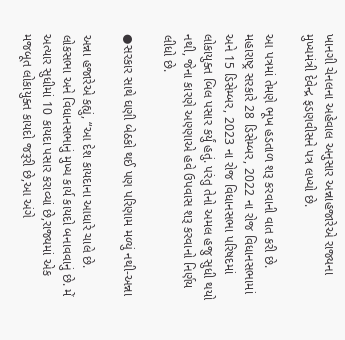ખાનગી ચેનલના અહેવાલ અનુસાર અન્નાહજારેએ રાજ્યના મુખ્યમંત્રી દેવેન્દ્ર ફડણવીસને પત્ર લખ્યો છે.

આ પત્રમાં તેમણે ભૂખ હડતાળ શરૂ કરવાની વાત કરી છે. મહારાષ્ટ્ર સરકારે 28 ડિસેમ્બર, 2022 ના રોજ વિધાનસભામાં અને 15 ડિસેમ્બર, 2023 ના રોજ વિધાનસભા પરિષદમાં લોકાયુક્ત બિલ પસાર કર્યું હતું. પરંતુ તેનો અમલ હજુ સુધી થયો નથી, જેના કારણે અણ્ણાએ હવે ઉપવાસ શરૂ કરવાનો નિર્ણય લીધો છે.

●સરકાર સાથે ઘણી બેઠકો થઈ પણ પરિણામ મળ્યું નથી-અન્ના

અન્ના હજારેએ કહ્યું, “આ દેશ કાયદાના આધારે ચાલે છે. લોકસભા અને વિધાનસભાનું મુખ્ય કાર્ય કાયદો બનાવવાનું છે. મેં અત્યાર સુધીમાં 10 કાયદા પસાર કરાવ્યાં છે,રાજ્યમાં એક મજબૂત લોકાયુક્ત કાયદો જરૂરી છે,આ અંગે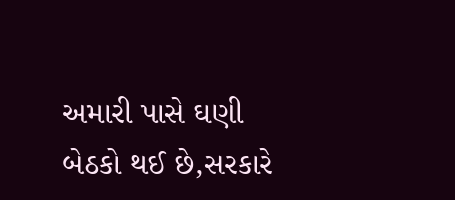અમારી પાસે ઘણી બેઠકો થઈ છે,સરકારે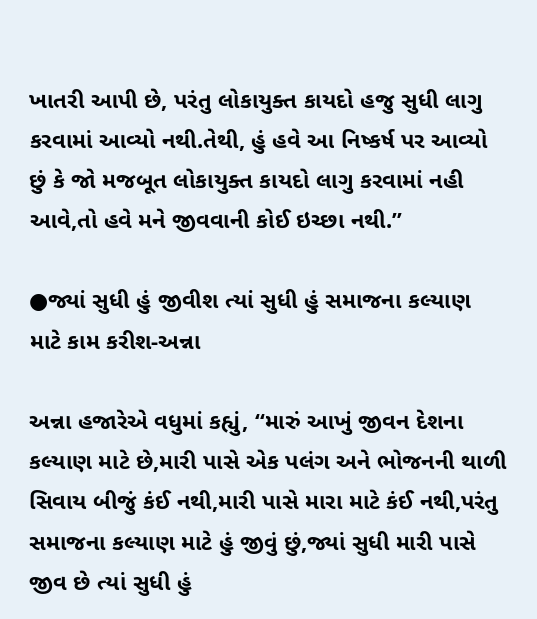ખાતરી આપી છે, પરંતુ લોકાયુક્ત કાયદો હજુ સુધી લાગુ કરવામાં આવ્યો નથી.તેથી, હું હવે આ નિષ્કર્ષ પર આવ્યો છું કે જો મજબૂત લોકાયુક્ત કાયદો લાગુ કરવામાં નહી આવે,તો હવે મને જીવવાની કોઈ ઇચ્છા નથી.”

●જ્યાં સુધી હું જીવીશ ત્યાં સુધી હું સમાજના કલ્યાણ માટે કામ કરીશ-અન્ના

અન્ના હજારેએ વધુમાં કહ્યું, “મારું આખું જીવન દેશના કલ્યાણ માટે છે,મારી પાસે એક પલંગ અને ભોજનની થાળી સિવાય બીજું કંઈ નથી,મારી પાસે મારા માટે કંઈ નથી,પરંતુ સમાજના કલ્યાણ માટે હું જીવું છું,જ્યાં સુધી મારી પાસે જીવ છે ત્યાં સુધી હું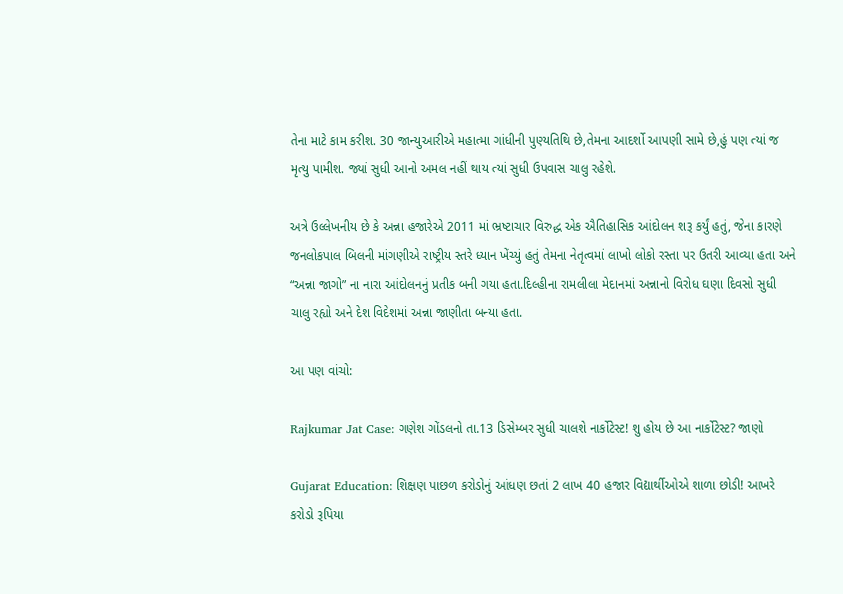તેના માટે કામ કરીશ. 30 જાન્યુઆરીએ મહાત્મા ગાંધીની પુણ્યતિથિ છે,તેમના આદર્શો આપણી સામે છે,હું પણ ત્યાં જ મૃત્યુ પામીશ. જ્યાં સુધી આનો અમલ નહીં થાય ત્યાં સુધી ઉપવાસ ચાલુ રહેશે.

અત્રે ઉલ્લેખનીય છે કે અન્ના હજારેએ 2011 માં ભ્રષ્ટાચાર વિરુદ્ધ એક ઐતિહાસિક આંદોલન શરૂ કર્યું હતું, જેના કારણે જનલોકપાલ બિલની માંગણીએ રાષ્ટ્રીય સ્તરે ધ્યાન ખેંચ્યું હતું તેમના નેતૃત્વમાં લાખો લોકો રસ્તા પર ઉતરી આવ્યા હતા અને “અન્ના જાગો” ના નારા આંદોલનનું પ્રતીક બની ગયા હતા.દિલ્હીના રામલીલા મેદાનમાં અન્નાનો વિરોધ ઘણા દિવસો સુધી ચાલુ રહ્યો અને દેશ વિદેશમાં અન્ના જાણીતા બન્યા હતા.

આ પણ વાંચો:

Rajkumar Jat Case: ગણેશ ગોંડલનો તા.13 ડિસેમ્બર સુધી ચાલશે નાર્કોટેસ્ટ! શુ હોય છે આ નાર્કોટેસ્ટ? જાણો

Gujarat Education: શિક્ષણ પાછળ કરોડોનું આંધણ છતાં 2 લાખ 40 હજાર વિદ્યાર્થીઓએ શાળા છોડી! આખરે કરોડો રૂપિયા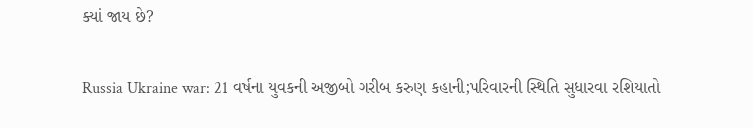ક્યાં જાય છે?

Russia Ukraine war: 21 વર્ષના યુવકની અજીબો ગરીબ કરુણ કહાની;પરિવારની સ્થિતિ સુધારવા રશિયાતો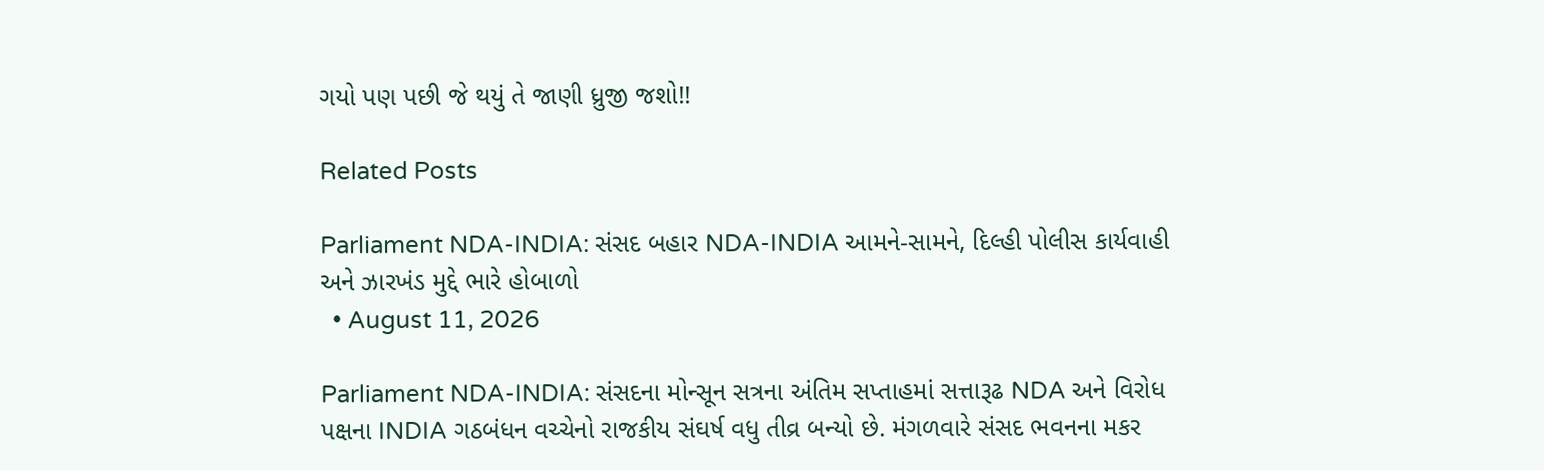ગયો પણ પછી જે થયું તે જાણી ધ્રુજી જશો!!

Related Posts

Parliament NDA-INDIA: સંસદ બહાર NDA-INDIA આમને-સામને, દિલ્હી પોલીસ કાર્યવાહી અને ઝારખંડ મુદ્દે ભારે હોબાળો
  • August 11, 2026

Parliament NDA-INDIA: સંસદના મોન્સૂન સત્રના અંતિમ સપ્તાહમાં સત્તારૂઢ NDA અને વિરોધ પક્ષના INDIA ગઠબંધન વચ્ચેનો રાજકીય સંઘર્ષ વધુ તીવ્ર બન્યો છે. મંગળવારે સંસદ ભવનના મકર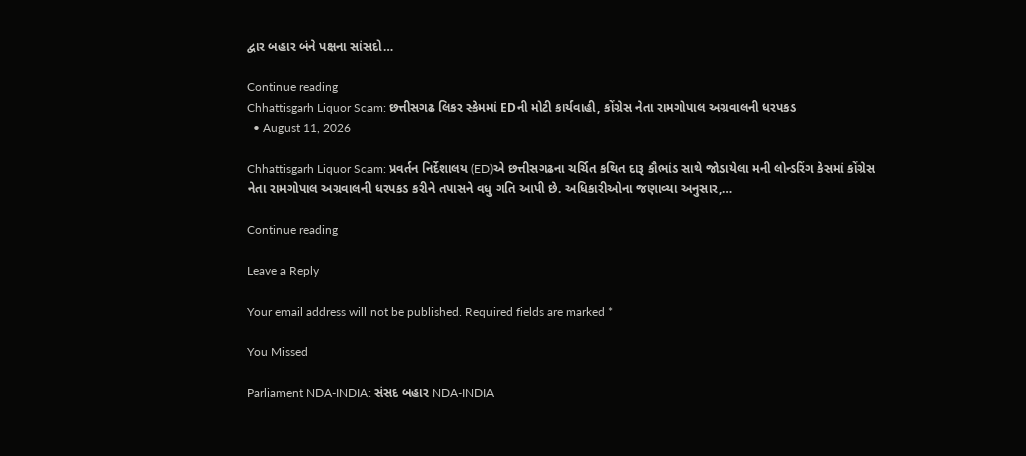દ્વાર બહાર બંને પક્ષના સાંસદો…

Continue reading
Chhattisgarh Liquor Scam: છત્તીસગઢ લિકર સ્કેમમાં EDની મોટી કાર્યવાહી, કોંગ્રેસ નેતા રામગોપાલ અગ્રવાલની ધરપકડ
  • August 11, 2026

Chhattisgarh Liquor Scam: પ્રવર્તન નિર્દેશાલય (ED)એ છત્તીસગઢના ચર્ચિત કથિત દારૂ કૌભાંડ સાથે જોડાયેલા મની લોન્ડરિંગ કેસમાં કોંગ્રેસ નેતા રામગોપાલ અગ્રવાલની ધરપકડ કરીને તપાસને વધુ ગતિ આપી છે. અધિકારીઓના જણાવ્યા અનુસાર,…

Continue reading

Leave a Reply

Your email address will not be published. Required fields are marked *

You Missed

Parliament NDA-INDIA: સંસદ બહાર NDA-INDIA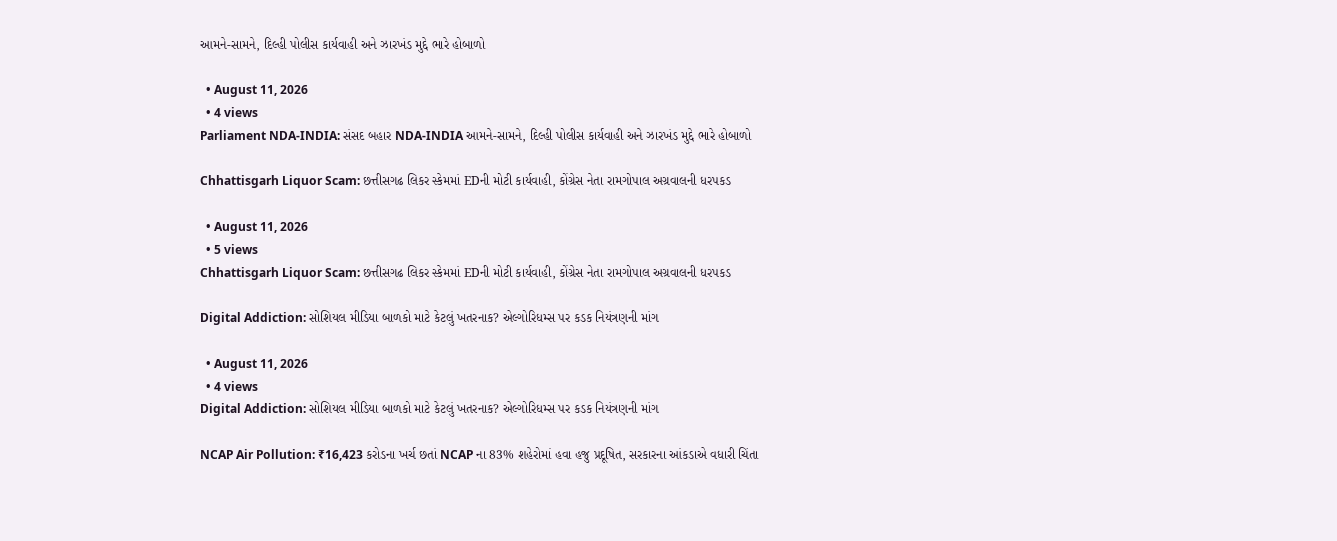આમને-સામને, દિલ્હી પોલીસ કાર્યવાહી અને ઝારખંડ મુદ્દે ભારે હોબાળો

  • August 11, 2026
  • 4 views
Parliament NDA-INDIA: સંસદ બહાર NDA-INDIA આમને-સામને, દિલ્હી પોલીસ કાર્યવાહી અને ઝારખંડ મુદ્દે ભારે હોબાળો

Chhattisgarh Liquor Scam: છત્તીસગઢ લિકર સ્કેમમાં EDની મોટી કાર્યવાહી, કોંગ્રેસ નેતા રામગોપાલ અગ્રવાલની ધરપકડ

  • August 11, 2026
  • 5 views
Chhattisgarh Liquor Scam: છત્તીસગઢ લિકર સ્કેમમાં EDની મોટી કાર્યવાહી, કોંગ્રેસ નેતા રામગોપાલ અગ્રવાલની ધરપકડ

Digital Addiction: સોશિયલ મીડિયા બાળકો માટે કેટલું ખતરનાક? એલ્ગોરિધમ્સ પર કડક નિયંત્રણની માંગ

  • August 11, 2026
  • 4 views
Digital Addiction: સોશિયલ મીડિયા બાળકો માટે કેટલું ખતરનાક? એલ્ગોરિધમ્સ પર કડક નિયંત્રણની માંગ

NCAP Air Pollution: ₹16,423 કરોડના ખર્ચ છતાં NCAP ના 83% શહેરોમાં હવા હજુ પ્રદૂષિત, સરકારના આંકડાએ વધારી ચિંતા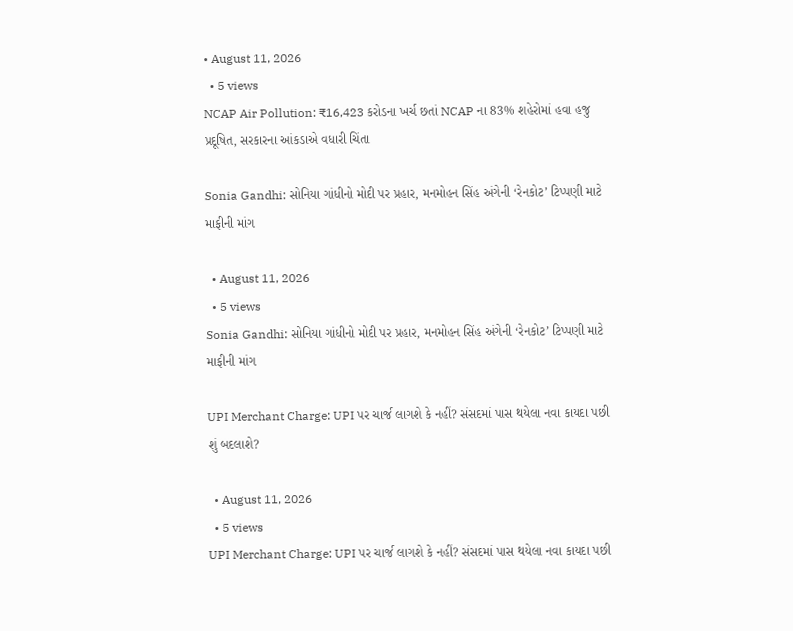• August 11, 2026
  • 5 views
NCAP Air Pollution: ₹16,423 કરોડના ખર્ચ છતાં NCAP ના 83% શહેરોમાં હવા હજુ પ્રદૂષિત, સરકારના આંકડાએ વધારી ચિંતા

Sonia Gandhi: સોનિયા ગાંધીનો મોદી પર પ્રહાર, મનમોહન સિંહ અંગેની ‘રેનકોટ’ ટિપ્પણી માટે માફીની માંગ

  • August 11, 2026
  • 5 views
Sonia Gandhi: સોનિયા ગાંધીનો મોદી પર પ્રહાર, મનમોહન સિંહ અંગેની ‘રેનકોટ’ ટિપ્પણી માટે માફીની માંગ

UPI Merchant Charge: UPI પર ચાર્જ લાગશે કે નહીં? સંસદમાં પાસ થયેલા નવા કાયદા પછી શું બદલાશે?

  • August 11, 2026
  • 5 views
UPI Merchant Charge: UPI પર ચાર્જ લાગશે કે નહીં? સંસદમાં પાસ થયેલા નવા કાયદા પછી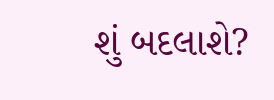શું બદલાશે?